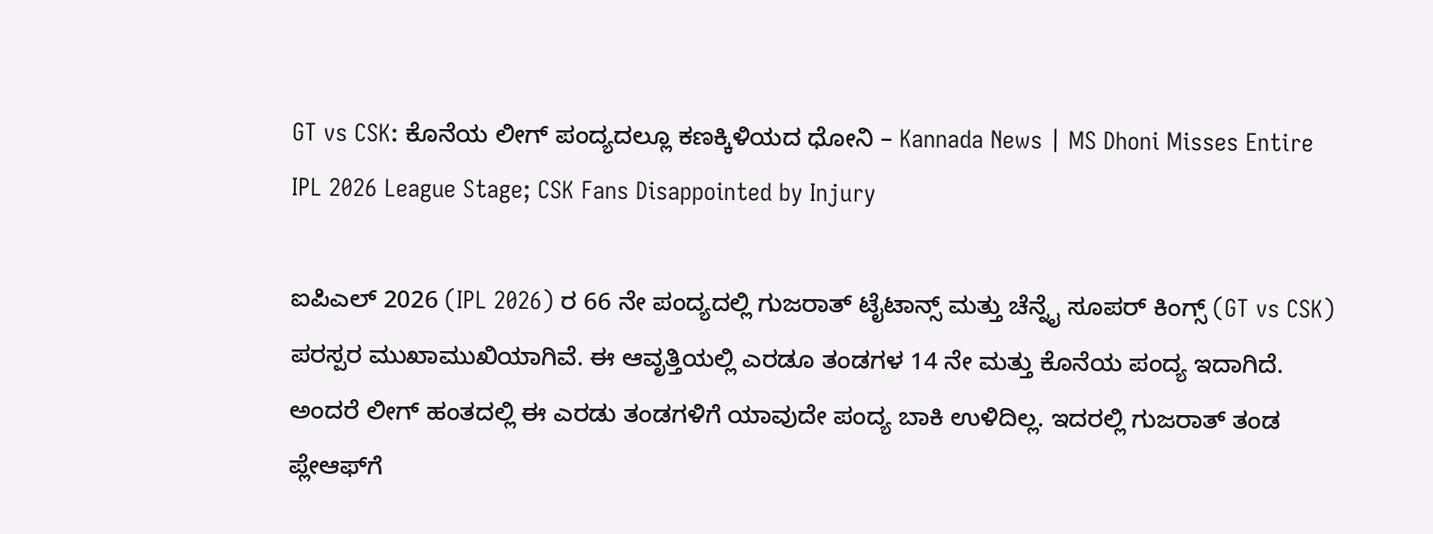GT vs CSK: ಕೊನೆಯ ಲೀಗ್ ಪಂದ್ಯದಲ್ಲೂ ಕಣಕ್ಕಿಳಿಯದ ಧೋನಿ – Kannada News | MS Dhoni Misses Entire IPL 2026 League Stage; CSK Fans Disappointed by Injury

ಐಪಿಎಲ್ 2026 (IPL 2026) ರ 66 ನೇ ಪಂದ್ಯದಲ್ಲಿ ಗುಜರಾತ್ ಟೈಟಾನ್ಸ್ ಮತ್ತು ಚೆನ್ನೈ ಸೂಪರ್ ಕಿಂಗ್ಸ್ (GT vs CSK) ಪರಸ್ಪರ ಮುಖಾಮುಖಿಯಾಗಿವೆ. ಈ ಆವೃತ್ತಿಯಲ್ಲಿ ಎರಡೂ ತಂಡಗಳ 14 ನೇ ಮತ್ತು ಕೊನೆಯ ಪಂದ್ಯ ಇದಾಗಿದೆ. ಅಂದರೆ ಲೀಗ್ ಹಂತದಲ್ಲಿ ಈ ಎರಡು ತಂಡಗಳಿಗೆ ಯಾವುದೇ ಪಂದ್ಯ ಬಾಕಿ ಉಳಿದಿಲ್ಲ. ಇದರಲ್ಲಿ ಗುಜರಾತ್ ತಂಡ ಪ್ಲೇಆಫ್‌ಗೆ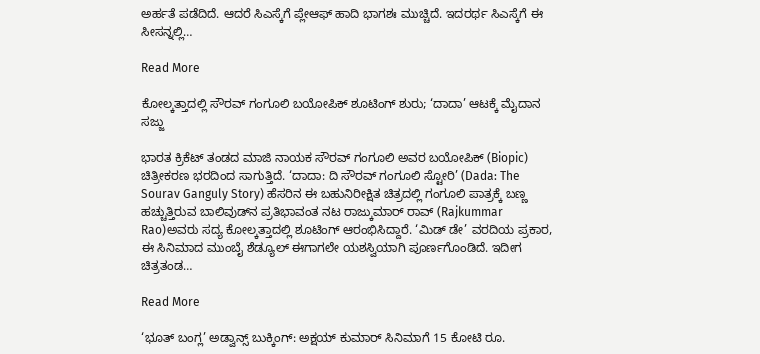ಅರ್ಹತೆ ಪಡೆದಿದೆ. ಆದರೆ ಸಿಎಸ್ಕೆಗೆ ಪ್ಲೇಆಫ್‌ ಹಾದಿ ಭಾಗಶಃ ಮುಚ್ಚಿದೆ. ಇದರರ್ಥ ಸಿಎಸ್ಕೆಗೆ ಈ ಸೀಸನ್ನಲ್ಲಿ…

Read More

ಕೋಲ್ಕತ್ತಾದಲ್ಲಿ ಸೌರವ್ ಗಂಗೂಲಿ ಬಯೋಪಿಕ್ ಶೂಟಿಂಗ್ ಶುರು; ‘ದಾದಾ’ ಆಟಕ್ಕೆ ಮೈದಾನ ಸಜ್ಜು

ಭಾರತ ಕ್ರಿಕೆಟ್ ತಂಡದ ಮಾಜಿ ನಾಯಕ ಸೌರವ್ ಗಂಗೂಲಿ ಅವರ ಬಯೋಪಿಕ್ (Biopic) ಚಿತ್ರೀಕರಣ ಭರದಿಂದ ಸಾಗುತ್ತಿದೆ. ‘ದಾದಾ: ದಿ ಸೌರವ್ ಗಂಗೂಲಿ ಸ್ಟೋರಿ’ (Dada: The Sourav Ganguly Story) ಹೆಸರಿನ ಈ ಬಹುನಿರೀಕ್ಷಿತ ಚಿತ್ರದಲ್ಲಿ ಗಂಗೂಲಿ ಪಾತ್ರಕ್ಕೆ ಬಣ್ಣ ಹಚ್ಚುತ್ತಿರುವ ಬಾಲಿವುಡ್‌ನ ಪ್ರತಿಭಾವಂತ ನಟ ರಾಜ್ಕುಮಾರ್ ರಾವ್ (Rajkummar Rao)ಅವರು ಸದ್ಯ ಕೋಲ್ಕತ್ತಾದಲ್ಲಿ ಶೂಟಿಂಗ್ ಆರಂಭಿಸಿದ್ದಾರೆ. ‘ಮಿಡ್ ಡೇ’ ವರದಿಯ ಪ್ರಕಾರ, ಈ ಸಿನಿಮಾದ ಮುಂಬೈ ಶೆಡ್ಯೂಲ್ ಈಗಾಗಲೇ ಯಶಸ್ವಿಯಾಗಿ ಪೂರ್ಣಗೊಂಡಿದೆ. ಇದೀಗ ಚಿತ್ರತಂಡ…

Read More

‘ಭೂತ್ ಬಂಗ್ಲ’ ಅಡ್ವಾನ್ಸ್ ಬುಕ್ಕಿಂಗ್‌: ಅಕ್ಷಯ್ ಕುಮಾರ್ ಸಿನಿಮಾಗೆ 15 ಕೋಟಿ ರೂ.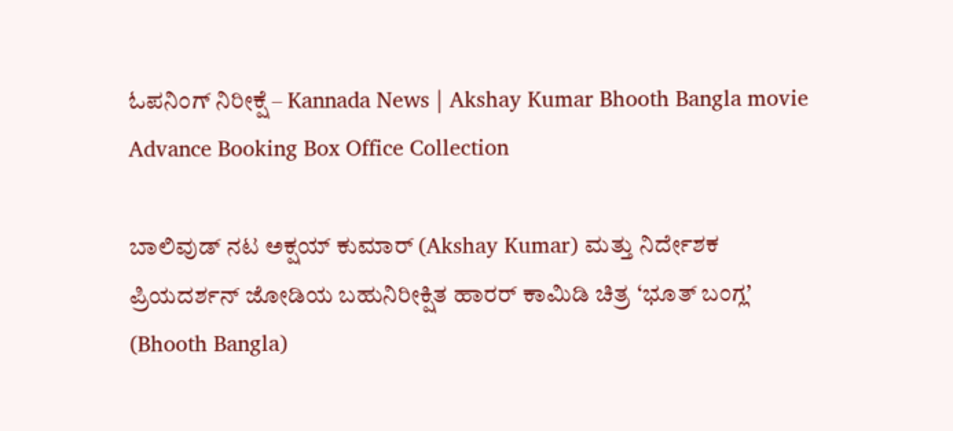ಓಪನಿಂಗ್ ನಿರೀಕ್ಷೆ – Kannada News | Akshay Kumar Bhooth Bangla movie Advance Booking Box Office Collection

ಬಾಲಿವುಡ್ ನಟ ಅಕ್ಷಯ್ ಕುಮಾರ್ (Akshay Kumar) ಮತ್ತು ನಿರ್ದೇಶಕ ಪ್ರಿಯದರ್ಶನ್ ಜೋಡಿಯ ಬಹುನಿರೀಕ್ಷಿತ ಹಾರರ್ ಕಾಮಿಡಿ ಚಿತ್ರ ‘ಭೂತ್ ಬಂಗ್ಲ’ (Bhooth Bangla)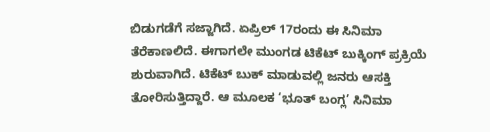ಬಿಡುಗಡೆಗೆ ಸಜ್ಜಾಗಿದೆ. ಏಪ್ರಿಲ್ 17ರಂದು ಈ ಸಿನಿಮಾ ತೆರೆಕಾಣಲಿದೆ. ಈಗಾಗಲೇ ಮುಂಗಡ ಟಿಕೆಟ್ ಬುಕ್ಕಿಂಗ್ ಪ್ರಕ್ರಿಯೆ ಶುರುವಾಗಿದೆ. ಟಿಕೆಟ್ ಬುಕ್ ಮಾಡುವಲ್ಲಿ ಜನರು ಆಸಕ್ತಿ ತೋರಿಸುತ್ತಿದ್ದಾರೆ. ಆ ಮೂಲಕ ‘ಭೂತ್ ಬಂಗ್ಲ’ ಸಿನಿಮಾ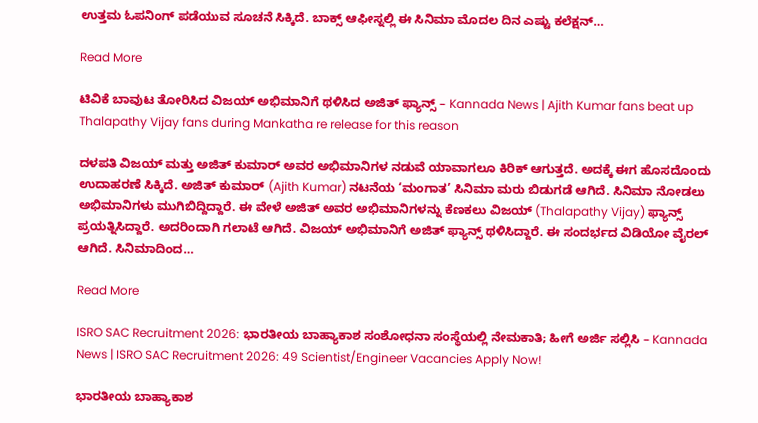ಉತ್ತಮ ಓಪನಿಂಗ್ ಪಡೆಯುವ ಸೂಚನೆ ಸಿಕ್ಕಿದೆ. ಬಾಕ್ಸ್ ಆಫೀಸ್ನಲ್ಲಿ ಈ ಸಿನಿಮಾ ಮೊದಲ ದಿನ ಎಷ್ಟು ಕಲೆಕ್ಷನ್…

Read More

ಟಿವಿಕೆ ಬಾವುಟ ತೋರಿಸಿದ ವಿಜಯ್ ಅಭಿಮಾನಿಗೆ ಥಳಿಸಿದ ಅಜಿತ್ ಫ್ಯಾನ್ಸ್ – Kannada News | Ajith Kumar fans beat up Thalapathy Vijay fans during Mankatha re release for this reason

ದಳಪತಿ ವಿಜಯ್ ಮತ್ತು ಅಜಿತ್ ಕುಮಾರ್ ಅವರ ಅಭಿಮಾನಿಗಳ ನಡುವೆ ಯಾವಾಗಲೂ ಕಿರಿಕ್ ಆಗುತ್ತದೆ. ಅದಕ್ಕೆ ಈಗ ಹೊಸದೊಂದು ಉದಾಹರಣೆ ಸಿಕ್ಕಿದೆ. ಅಜಿತ್ ಕುಮಾರ್ (Ajith Kumar) ನಟನೆಯ ‘ಮಂಗಾತ’ ಸಿನಿಮಾ ಮರು ಬಿಡುಗಡೆ ಆಗಿದೆ. ಸಿನಿಮಾ ನೋಡಲು ಅಭಿಮಾನಿಗಳು ಮುಗಿಬಿದ್ದಿದ್ದಾರೆ. ಈ ವೇಳೆ ಅಜಿತ್ ಅವರ ಅಭಿಮಾನಿಗಳನ್ನು ಕೆಣಕಲು ವಿಜಯ್ (Thalapathy Vijay) ಫ್ಯಾನ್ಸ್ ಪ್ರಯತ್ನಿಸಿದ್ದಾರೆ. ಅದರಿಂದಾಗಿ ಗಲಾಟೆ ಆಗಿದೆ. ವಿಜಯ್ ಅಭಿಮಾನಿಗೆ ಅಜಿತ್ ಫ್ಯಾನ್ಸ್ ಥಳಿಸಿದ್ದಾರೆ. ಈ ಸಂದರ್ಭದ ವಿಡಿಯೋ ವೈರಲ್ ಆಗಿದೆ. ಸಿನಿಮಾದಿಂದ…

Read More

ISRO SAC Recruitment 2026: ಭಾರತೀಯ ಬಾಹ್ಯಾಕಾಶ ಸಂಶೋಧನಾ ಸಂಸ್ಥೆಯಲ್ಲಿ ನೇಮಕಾತಿ; ಹೀಗೆ ಅರ್ಜಿ ಸಲ್ಲಿಸಿ – Kannada News | ISRO SAC Recruitment 2026: 49 Scientist/Engineer Vacancies Apply Now!

ಭಾರತೀಯ ಬಾಹ್ಯಾಕಾಶ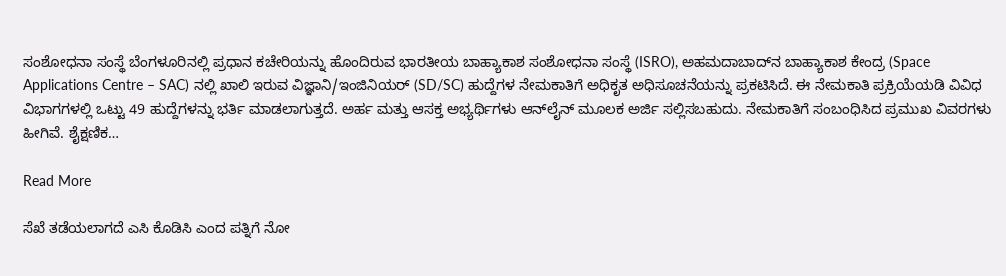ಸಂಶೋಧನಾ ಸಂಸ್ಥೆ ಬೆಂಗಳೂರಿನಲ್ಲಿ ಪ್ರಧಾನ ಕಚೇರಿಯನ್ನು ಹೊಂದಿರುವ ಭಾರತೀಯ ಬಾಹ್ಯಾಕಾಶ ಸಂಶೋಧನಾ ಸಂಸ್ಥೆ (ISRO), ಅಹಮದಾಬಾದ್‌ನ ಬಾಹ್ಯಾಕಾಶ ಕೇಂದ್ರ (Space Applications Centre – SAC) ನಲ್ಲಿ ಖಾಲಿ ಇರುವ ವಿಜ್ಞಾನಿ/ಇಂಜಿನಿಯರ್ (SD/SC) ಹುದ್ದೆಗಳ ನೇಮಕಾತಿಗೆ ಅಧಿಕೃತ ಅಧಿಸೂಚನೆಯನ್ನು ಪ್ರಕಟಿಸಿದೆ. ಈ ನೇಮಕಾತಿ ಪ್ರಕ್ರಿಯೆಯಡಿ ವಿವಿಧ ವಿಭಾಗಗಳಲ್ಲಿ ಒಟ್ಟು 49 ಹುದ್ದೆಗಳನ್ನು ಭರ್ತಿ ಮಾಡಲಾಗುತ್ತದೆ. ಅರ್ಹ ಮತ್ತು ಆಸಕ್ತ ಅಭ್ಯರ್ಥಿಗಳು ಆನ್‌ಲೈನ್ ಮೂಲಕ ಅರ್ಜಿ ಸಲ್ಲಿಸಬಹುದು. ನೇಮಕಾತಿಗೆ ಸಂಬಂಧಿಸಿದ ಪ್ರಮುಖ ವಿವರಗಳು ಹೀಗಿವೆ. ಶೈಕ್ಷಣಿಕ…

Read More

ಸೆಖೆ ತಡೆಯಲಾಗದೆ ಎಸಿ ಕೊಡಿಸಿ ಎಂದ ಪತ್ನಿಗೆ ನೋ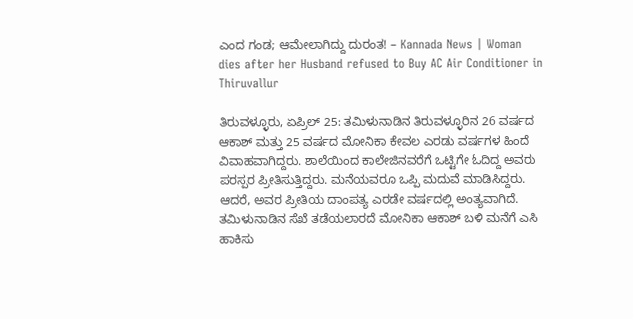ಎಂದ ಗಂಡ; ಆಮೇಲಾಗಿದ್ದು ದುರಂತ! – Kannada News | Woman dies after her Husband refused to Buy AC Air Conditioner in Thiruvallur

ತಿರುವಳ್ಳೂರು, ಏಪ್ರಿಲ್ 25: ತಮಿಳುನಾಡಿನ ತಿರುವಳ್ಳೂರಿನ 26 ವರ್ಷದ ಆಕಾಶ್ ಮತ್ತು 25 ವರ್ಷದ ಮೋನಿಕಾ ಕೇವಲ ಎರಡು ವರ್ಷಗಳ ಹಿಂದೆ ವಿವಾಹವಾಗಿದ್ದರು. ಶಾಲೆಯಿಂದ ಕಾಲೇಜಿನವರೆಗೆ ಒಟ್ಟಿಗೇ ಓದಿದ್ದ ಅವರು ಪರಸ್ಪರ ಪ್ರೀತಿಸುತ್ತಿದ್ದರು. ಮನೆಯವರೂ ಒಪ್ಪಿ ಮದುವೆ ಮಾಡಿಸಿದ್ದರು. ಆದರೆ, ಅವರ ಪ್ರೀತಿಯ ದಾಂಪತ್ಯ ಎರಡೇ ವರ್ಷದಲ್ಲಿ ಅಂತ್ಯವಾಗಿದೆ. ತಮಿಳುನಾಡಿನ ಸೆಖೆ ತಡೆಯಲಾರದೆ ಮೋನಿಕಾ ಆಕಾಶ್ ಬಳಿ ಮನೆಗೆ ಎಸಿ ಹಾಕಿಸು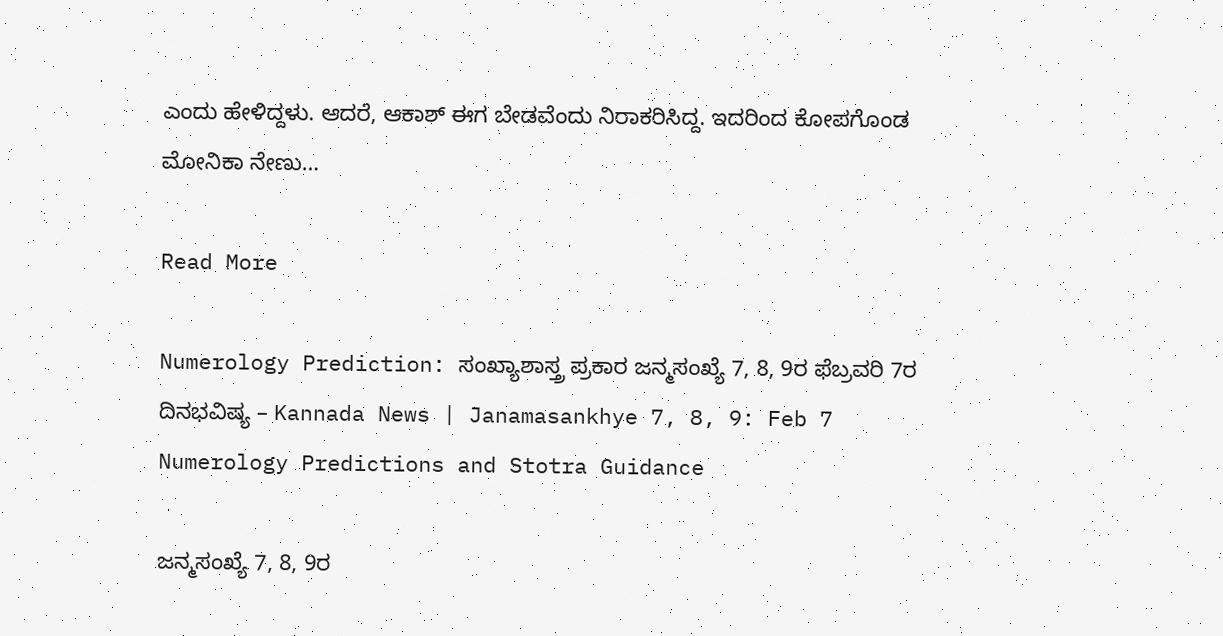ಎಂದು ಹೇಳಿದ್ದಳು. ಆದರೆ, ಆಕಾಶ್ ಈಗ ಬೇಡವೆಂದು ನಿರಾಕರಿಸಿದ್ದ. ಇದರಿಂದ ಕೋಪಗೊಂಡ ಮೋನಿಕಾ ನೇಣು…

Read More

Numerology Prediction: ಸಂಖ್ಯಾಶಾಸ್ತ್ರ ಪ್ರಕಾರ ಜನ್ಮಸಂಖ್ಯೆ 7, 8, 9ರ ಫೆಬ್ರವರಿ 7ರ ದಿನಭವಿಷ್ಯ – Kannada News | Janamasankhye 7, 8, 9: Feb 7 Numerology Predictions and Stotra Guidance

ಜನ್ಮಸಂಖ್ಯೆ 7, 8, 9ರ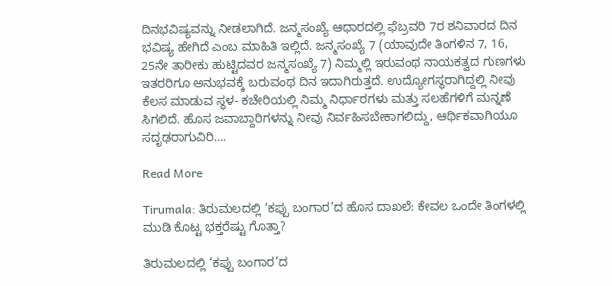ದಿನಭವಿಷ್ಯವನ್ನು ನೀಡಲಾಗಿದೆ. ಜನ್ಮಸಂಖ್ಯೆ ಆಧಾರದಲ್ಲಿ ಫೆಬ್ರವರಿ 7ರ ಶನಿವಾರದ ದಿನ ಭವಿಷ್ಯ ಹೇಗಿದೆ ಎಂಬ ಮಾಹಿತಿ ಇಲ್ಲಿದೆ. ಜನ್ಮಸಂಖ್ಯೆ 7 (ಯಾವುದೇ ತಿಂಗಳಿನ 7, 16, 25ನೇ ತಾರೀಕು ಹುಟ್ಟಿದವರ ಜನ್ಮಸಂಖ್ಯೆ 7) ನಿಮ್ಮಲ್ಲಿ ಇರುವಂಥ ನಾಯಕತ್ವದ ಗುಣಗಳು ಇತರರಿಗೂ ಅನುಭವಕ್ಕೆ ಬರುವಂಥ ದಿನ ಇದಾಗಿರುತ್ತದೆ. ಉದ್ಯೋಗಸ್ಥರಾಗಿದ್ದಲ್ಲಿ ನೀವು ಕೆಲಸ ಮಾಡುವ ಸ್ಥಳ- ಕಚೇರಿಯಲ್ಲಿ ನಿಮ್ಮ ನಿರ್ಧಾರಗಳು ಮತ್ತು ಸಲಹೆಗಳಿಗೆ ಮನ್ನಣೆ ಸಿಗಲಿದೆ. ಹೊಸ ಜವಾಬ್ದಾರಿಗಳನ್ನು ನೀವು ನಿರ್ವಹಿಸಬೇಕಾಗಲಿದ್ದು, ಆರ್ಥಿಕವಾಗಿಯೂ ಸದೃಢರಾಗುವಿರಿ….

Read More

Tirumala: ತಿರುಮಲದಲ್ಲಿ ‘ಕಪ್ಪು ಬಂಗಾರ’ದ ಹೊಸ ದಾಖಲೆ: ಕೇವಲ ಒಂದೇ ತಿಂಗಳಲ್ಲಿ ಮುಡಿ ಕೊಟ್ಟ ಭಕ್ತರೆಷ್ಟು ಗೊತ್ತಾ?

ತಿರುಮಲದಲ್ಲಿ ‘ಕಪ್ಪು ಬಂಗಾರ’ದ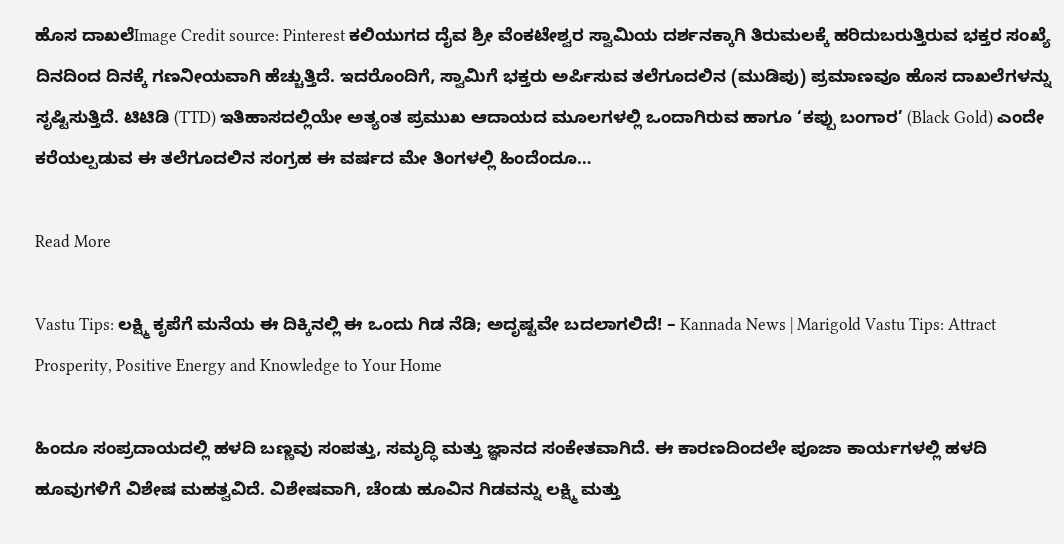ಹೊಸ ದಾಖಲೆImage Credit source: Pinterest ಕಲಿಯುಗದ ದೈವ ಶ್ರೀ ವೆಂಕಟೇಶ್ವರ ಸ್ವಾಮಿಯ ದರ್ಶನಕ್ಕಾಗಿ ತಿರುಮಲಕ್ಕೆ ಹರಿದುಬರುತ್ತಿರುವ ಭಕ್ತರ ಸಂಖ್ಯೆ ದಿನದಿಂದ ದಿನಕ್ಕೆ ಗಣನೀಯವಾಗಿ ಹೆಚ್ಚುತ್ತಿದೆ. ಇದರೊಂದಿಗೆ, ಸ್ವಾಮಿಗೆ ಭಕ್ತರು ಅರ್ಪಿಸುವ ತಲೆಗೂದಲಿನ (ಮುಡಿಪು) ಪ್ರಮಾಣವೂ ಹೊಸ ದಾಖಲೆಗಳನ್ನು ಸೃಷ್ಟಿಸುತ್ತಿದೆ. ಟಿಟಿಡಿ (TTD) ಇತಿಹಾಸದಲ್ಲಿಯೇ ಅತ್ಯಂತ ಪ್ರಮುಖ ಆದಾಯದ ಮೂಲಗಳಲ್ಲಿ ಒಂದಾಗಿರುವ ಹಾಗೂ ‘ಕಪ್ಪು ಬಂಗಾರ’ (Black Gold) ಎಂದೇ ಕರೆಯಲ್ಪಡುವ ಈ ತಲೆಗೂದಲಿನ ಸಂಗ್ರಹ ಈ ವರ್ಷದ ಮೇ ತಿಂಗಳಲ್ಲಿ ಹಿಂದೆಂದೂ…

Read More

Vastu Tips: ಲಕ್ಷ್ಮಿ ಕೃಪೆಗೆ ಮನೆಯ ಈ ದಿಕ್ಕಿನಲ್ಲಿ ಈ ಒಂದು ಗಿಡ ನೆಡಿ; ಅದೃಷ್ಟವೇ ಬದಲಾಗಲಿದೆ! – Kannada News | Marigold Vastu Tips: Attract Prosperity, Positive Energy and Knowledge to Your Home

ಹಿಂದೂ ಸಂಪ್ರದಾಯದಲ್ಲಿ ಹಳದಿ ಬಣ್ಣವು ಸಂಪತ್ತು, ಸಮೃದ್ಧಿ ಮತ್ತು ಜ್ಞಾನದ ಸಂಕೇತವಾಗಿದೆ. ಈ ಕಾರಣದಿಂದಲೇ ಪೂಜಾ ಕಾರ್ಯಗಳಲ್ಲಿ ಹಳದಿ ಹೂವುಗಳಿಗೆ ವಿಶೇಷ ಮಹತ್ವವಿದೆ. ವಿಶೇಷವಾಗಿ, ಚೆಂಡು ಹೂವಿನ ಗಿಡವನ್ನು ಲಕ್ಷ್ಮಿ ಮತ್ತು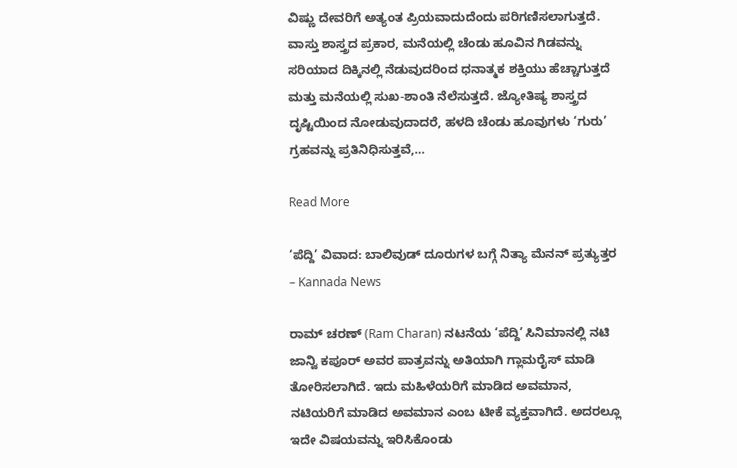ವಿಷ್ಣು ದೇವರಿಗೆ ಅತ್ಯಂತ ಪ್ರಿಯವಾದುದೆಂದು ಪರಿಗಣಿಸಲಾಗುತ್ತದೆ. ವಾಸ್ತು ಶಾಸ್ತ್ರದ ಪ್ರಕಾರ, ಮನೆಯಲ್ಲಿ ಚೆಂಡು ಹೂವಿನ ಗಿಡವನ್ನು ಸರಿಯಾದ ದಿಕ್ಕಿನಲ್ಲಿ ನೆಡುವುದರಿಂದ ಧನಾತ್ಮಕ ಶಕ್ತಿಯು ಹೆಚ್ಚಾಗುತ್ತದೆ ಮತ್ತು ಮನೆಯಲ್ಲಿ ಸುಖ-ಶಾಂತಿ ನೆಲೆಸುತ್ತದೆ. ಜ್ಯೋತಿಷ್ಯ ಶಾಸ್ತ್ರದ ದೃಷ್ಟಿಯಿಂದ ನೋಡುವುದಾದರೆ, ಹಳದಿ ಚೆಂಡು ಹೂವುಗಳು ‘ಗುರು’ ಗ್ರಹವನ್ನು ಪ್ರತಿನಿಧಿಸುತ್ತವೆ,…

Read More

‘ಪೆದ್ದಿ’ ವಿವಾದ: ಬಾಲಿವುಡ್ ದೂರುಗಳ ಬಗ್ಗೆ ನಿತ್ಯಾ ಮೆನನ್ ಪ್ರತ್ಯುತ್ತರ – Kannada News

ರಾಮ್ ಚರಣ್ (Ram Charan) ನಟನೆಯ ‘ಪೆದ್ದಿ’ ಸಿನಿಮಾನಲ್ಲಿ ನಟಿ ಜಾನ್ವಿ ಕಪೂರ್ ಅವರ ಪಾತ್ರವನ್ನು ಅತಿಯಾಗಿ ಗ್ಲಾಮರೈಸ್ ಮಾಡಿ ತೋರಿಸಲಾಗಿದೆ. ಇದು ಮಹಿಳೆಯರಿಗೆ ಮಾಡಿದ ಅವಮಾನ, ನಟಿಯರಿಗೆ ಮಾಡಿದ ಅವಮಾನ ಎಂಬ ಟೀಕೆ ವ್ಯಕ್ತವಾಗಿದೆ. ಅದರಲ್ಲೂ ಇದೇ ವಿಷಯವನ್ನು ಇರಿಸಿಕೊಂಡು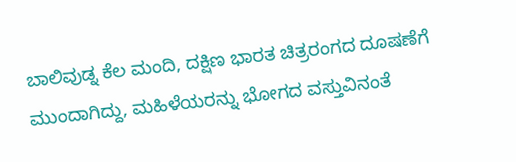ಬಾಲಿವುಡ್ನ ಕೆಲ ಮಂದಿ, ದಕ್ಷಿಣ ಭಾರತ ಚಿತ್ರರಂಗದ ದೂಷಣೆಗೆ ಮುಂದಾಗಿದ್ದು, ಮಹಿಳೆಯರನ್ನು ಭೋಗದ ವಸ್ತುವಿನಂತೆ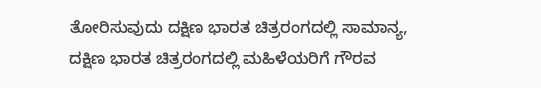ತೋರಿಸುವುದು ದಕ್ಷಿಣ ಭಾರತ ಚಿತ್ರರಂಗದಲ್ಲಿ ಸಾಮಾನ್ಯ, ದಕ್ಷಿಣ ಭಾರತ ಚಿತ್ರರಂಗದಲ್ಲಿ ಮಹಿಳೆಯರಿಗೆ ಗೌರವ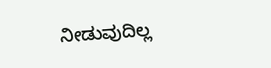ನೀಡುವುದಿಲ್ಲ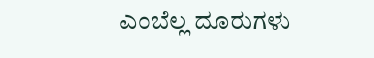ಎಂಬೆಲ್ಲ ದೂರುಗಳು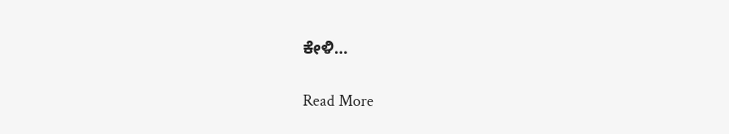ಕೇಳಿ…

Read More